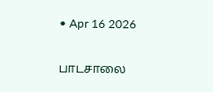• Apr 16 2026

பாடசாலை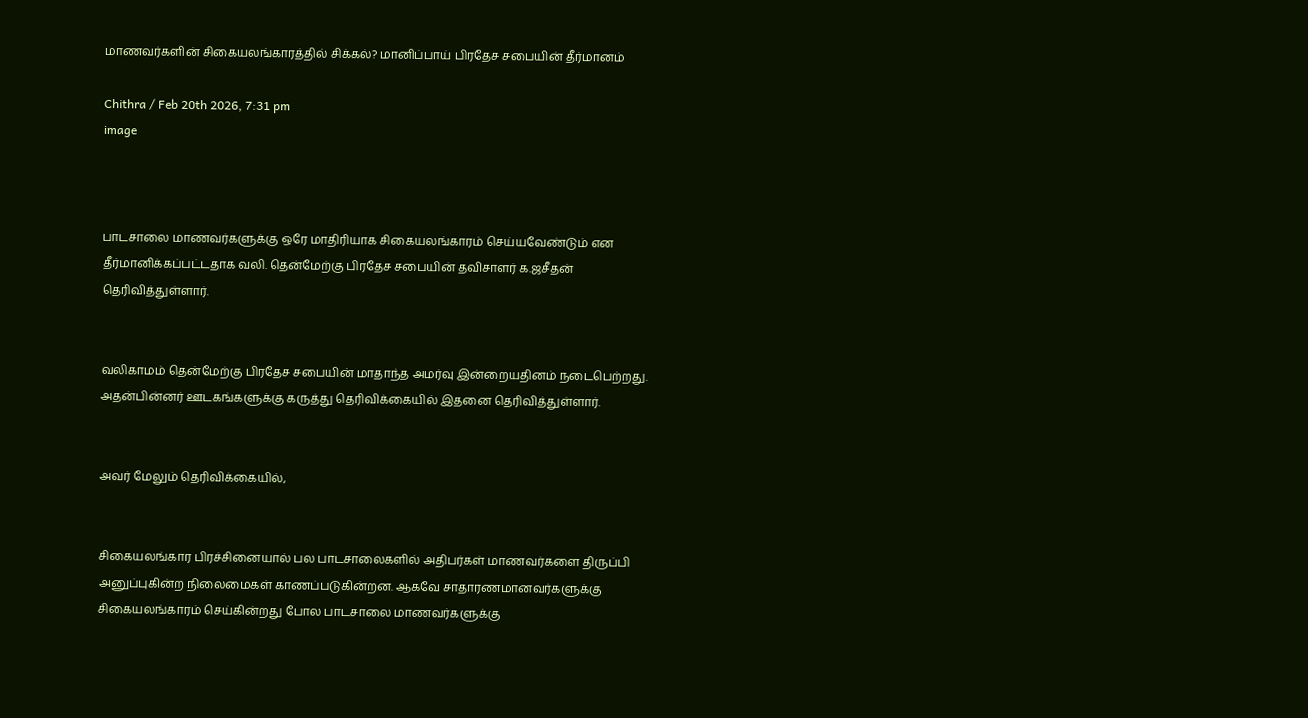மாணவர்களின் சிகையலங்காரத்தில் சிக்கல்? மானிப்பாய் பிரதேச சபையின் தீர்மானம்

Chithra / Feb 20th 2026, 7:31 pm
image



பாடசாலை மாணவர்களுக்கு ஒரே மாதிரியாக சிகையலங்காரம் செய்யவேண்டும் என தீர்மானிக்கப்பட்டதாக வலி. தென்மேற்கு பிரதேச சபையின் தவிசாளர் க.ஜசீதன் தெரிவித்துள்ளார்.


வலிகாமம் தென்மேற்கு பிரதேச சபையின் மாதாந்த அமர்வு இன்றையதினம் நடைபெற்றது. அதன்பின்னர் ஊடகங்களுக்கு கருத்து தெரிவிக்கையில் இதனை தெரிவித்துள்ளார்.


அவர் மேலும் தெரிவிக்கையில்,


சிகையலங்கார பிரச்சினையால் பல பாடசாலைகளில் அதிபர்கள் மாணவர்களை திருப்பி அனுப்புகின்ற நிலைமைகள் காணப்படுகின்றன. ஆகவே சாதாரணமானவர்களுக்கு சிகையலங்காரம் செய்கின்றது போல பாடசாலை மாணவர்களுக்கு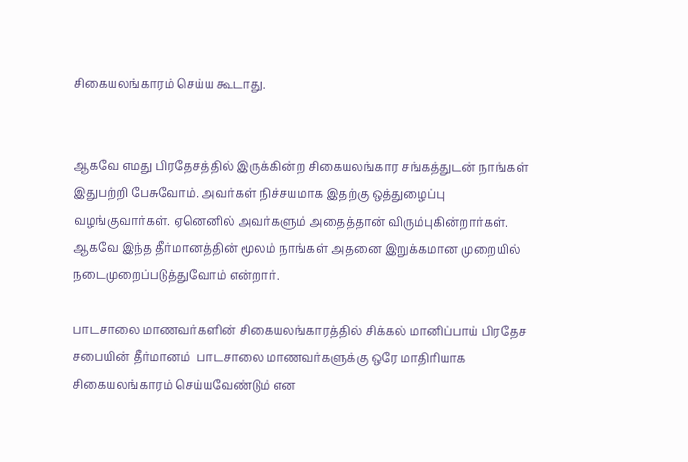சிகையலங்காரம் செய்ய கூடாது.


ஆகவே எமது பிரதேசத்தில் இருக்கின்ற சிகையலங்கார சங்கத்துடன் நாங்கள் இதுபற்றி பேசுவோம். அவர்கள் நிச்சயமாக இதற்கு ஒத்துழைப்பு வழங்குவார்கள். ஏனெனில் அவர்களும் அதைத்தான் விரும்புகின்றார்கள். ஆகவே இந்த தீர்மானத்தின் மூலம் நாங்கள் அதனை இறுக்கமான முறையில் நடைமுறைப்படுத்துவோம் என்றார்.

பாடசாலை மாணவர்களின் சிகையலங்காரத்தில் சிக்கல் மானிப்பாய் பிரதேச சபையின் தீர்மானம்  பாடசாலை மாணவர்களுக்கு ஒரே மாதிரியாக சிகையலங்காரம் செய்யவேண்டும் என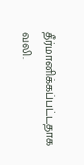தீர்மானிக்கப்பட்டதாக வலி.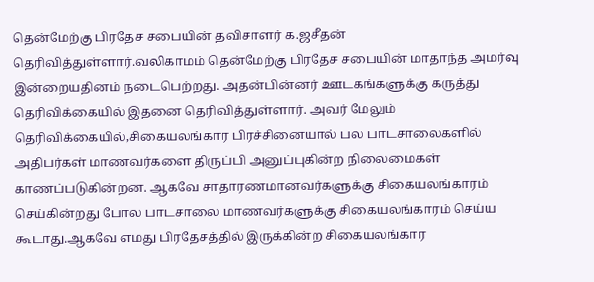தென்மேற்கு பிரதேச சபையின் தவிசாளர் க.ஜசீதன் தெரிவித்துள்ளார்.வலிகாமம் தென்மேற்கு பிரதேச சபையின் மாதாந்த அமர்வு இன்றையதினம் நடைபெற்றது. அதன்பின்னர் ஊடகங்களுக்கு கருத்து தெரிவிக்கையில் இதனை தெரிவித்துள்ளார். அவர் மேலும் தெரிவிக்கையில்,சிகையலங்கார பிரச்சினையால் பல பாடசாலைகளில் அதிபர்கள் மாணவர்களை திருப்பி அனுப்புகின்ற நிலைமைகள் காணப்படுகின்றன. ஆகவே சாதாரணமானவர்களுக்கு சிகையலங்காரம் செய்கின்றது போல பாடசாலை மாணவர்களுக்கு சிகையலங்காரம் செய்ய கூடாது.ஆகவே எமது பிரதேசத்தில் இருக்கின்ற சிகையலங்கார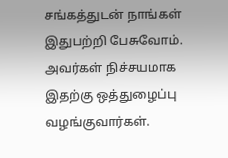சங்கத்துடன் நாங்கள் இதுபற்றி பேசுவோம். அவர்கள் நிச்சயமாக இதற்கு ஒத்துழைப்பு வழங்குவார்கள்.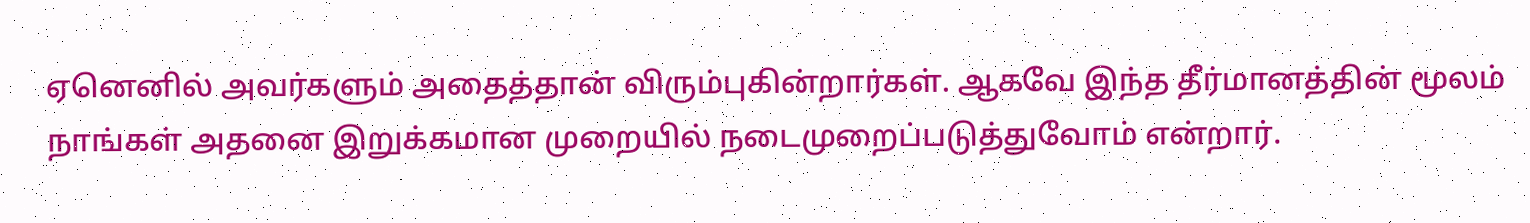ஏனெனில் அவர்களும் அதைத்தான் விரும்புகின்றார்கள். ஆகவே இந்த தீர்மானத்தின் மூலம் நாங்கள் அதனை இறுக்கமான முறையில் நடைமுறைப்படுத்துவோம் என்றார்.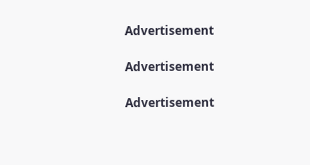Advertisement

Advertisement

Advertisement